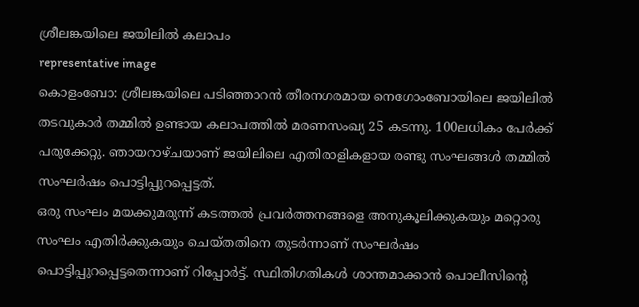ശ്രീലങ്കയിലെ ജയിലിൽ കലാപം
representative image
കൊളംബോ: ശ്രീലങ്കയിലെ പടിഞ്ഞാറൻ തീരനഗരമായ നെഗോംബോയിലെ ജയിലിൽ തടവുകാർ തമ്മിൽ ഉണ്ടായ കലാപത്തിൽ മരണസംഖ്യ 25 കടന്നു. 100ലധികം പേർക്ക് പരുക്കേറ്റു. ഞായറാഴ്ചയാണ് ജയിലിലെ എതിരാളികളായ രണ്ടു സംഘങ്ങൾ തമ്മിൽ സംഘർഷം പൊട്ടിപ്പുറപ്പെട്ടത്.
ഒരു സംഘം മയക്കുമരുന്ന് കടത്തൽ പ്രവർത്തനങ്ങളെ അനുകൂലിക്കുകയും മറ്റൊരു സംഘം എതിർക്കുകയും ചെയ്തതിനെ തുടർന്നാണ് സംഘർഷം പൊട്ടിപ്പുറപ്പെട്ടതെന്നാണ് റിപ്പോർട്ട്. സ്ഥിതിഗതികൾ ശാന്തമാക്കാൻ പൊലീസിന്റെ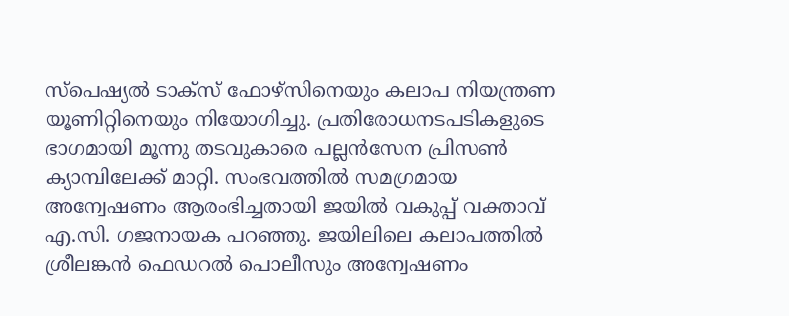സ്പെഷ്യൽ ടാക്സ് ഫോഴ്സിനെയും കലാപ നിയന്ത്രണ യൂണിറ്റിനെയും നിയോഗിച്ചു. പ്രതിരോധനടപടികളുടെ ഭാഗമായി മൂന്നു തടവുകാരെ പല്ലൻസേന പ്രിസൺ ക്യാമ്പിലേക്ക് മാറ്റി. സംഭവത്തിൽ സമഗ്രമായ അന്വേഷണം ആരംഭിച്ചതായി ജയിൽ വകുപ്പ് വക്താവ് എ.സി. ഗജനായക പറഞ്ഞു. ജയിലിലെ കലാപത്തിൽ ശ്രീലങ്കൻ ഫെഡറൽ പൊലീസും അന്വേഷണം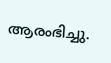ആരംഭിച്ചു.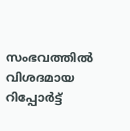സംഭവത്തിൽ വിശദമായ റിപ്പോർട്ട്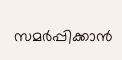സമർപ്പിക്കാൻ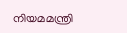നിയമമന്ത്രി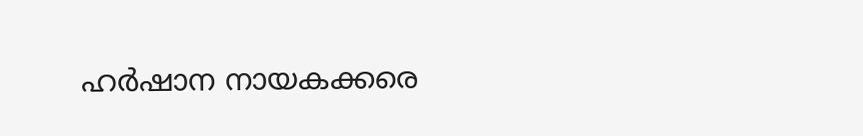ഹർഷാന നായകക്കരെ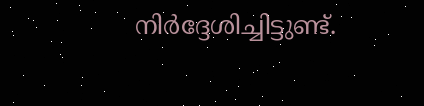നിർദ്ദേശിച്ചിട്ടുണ്ട്.